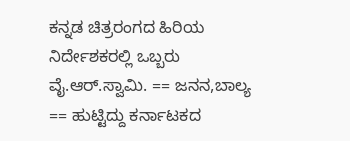ಕನ್ನಡ ಚಿತ್ರರಂಗದ ಹಿರಿಯ ನಿರ್ದೇಶಕರಲ್ಲಿ ಒಬ್ಬರು ವೈ.ಆರ್.ಸ್ವಾಮಿ. == ಜನನ,ಬಾಲ್ಯ == ಹುಟ್ಟಿದ್ದು ಕರ್ನಾಟಕದ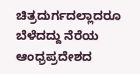ಚಿತ್ರದುರ್ಗದಲ್ಲಾದರೂ ಬೆಳೆದದ್ದು ನೆರೆಯ ಆಂಧ್ರಪ್ರದೇಶದ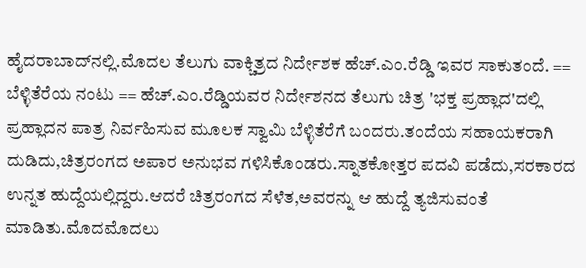ಹೈದರಾಬಾದ್‌ನಲ್ಲಿ.ಮೊದಲ ತೆಲುಗು ವಾಕ್ಚಿತ್ರದ ನಿರ್ದೇಶಕ ಹೆಚ್.ಎಂ.ರೆಡ್ಡಿ ಇವರ ಸಾಕುತಂದೆ. == ಬೆಳ್ಳಿತೆರೆಯ ನಂಟು == ಹೆಚ್.ಎಂ.ರೆಡ್ಡಿಯವರ ನಿರ್ದೇಶನದ ತೆಲುಗು ಚಿತ್ರ 'ಭಕ್ತ ಪ್ರಹ್ಲಾದ'ದಲ್ಲಿ ಪ್ರಹ್ಲಾದನ ಪಾತ್ರ ನಿರ್ವಹಿಸುವ ಮೂಲಕ ಸ್ವಾಮಿ ಬೆಳ್ಳಿತೆರೆಗೆ ಬಂದರು.ತಂದೆಯ ಸಹಾಯಕರಾಗಿ ದುಡಿದು,ಚಿತ್ರರಂಗದ ಅಪಾರ ಅನುಭವ ಗಳಿಸಿಕೊಂಡರು.ಸ್ನಾತಕೋತ್ತರ ಪದವಿ ಪಡೆದು,ಸರಕಾರದ ಉನ್ನತ ಹುದ್ದೆಯಲ್ಲಿದ್ದರು.ಆದರೆ ಚಿತ್ರರಂಗದ ಸೆಳೆತ,ಅವರನ್ನು ಆ ಹುದ್ದೆ ತ್ಯಜಿಸುವಂತೆ ಮಾಡಿತು.ಮೊದಮೊದಲು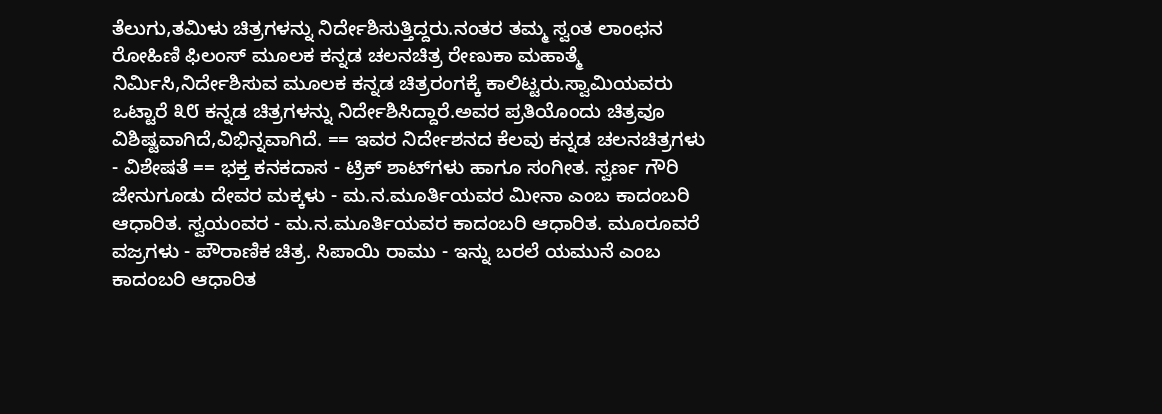ತೆಲುಗು,ತಮಿಳು ಚಿತ್ರಗಳನ್ನು ನಿರ್ದೇಶಿಸುತ್ತಿದ್ದರು.ನಂತರ ತಮ್ಮ ಸ್ವಂತ ಲಾಂಛನ ರೋಹಿಣಿ ಫಿಲಂಸ್ ಮೂಲಕ ಕನ್ನಡ ಚಲನಚಿತ್ರ ರೇಣುಕಾ ಮಹಾತ್ಮೆ ನಿರ್ಮಿಸಿ,ನಿರ್ದೇಶಿಸುವ ಮೂಲಕ ಕನ್ನಡ ಚಿತ್ರರಂಗಕ್ಕೆ ಕಾಲಿಟ್ಟರು.ಸ್ವಾಮಿಯವರು ಒಟ್ಟಾರೆ ೩೮ ಕನ್ನಡ ಚಿತ್ರಗಳನ್ನು ನಿರ್ದೇಶಿಸಿದ್ದಾರೆ.ಅವರ ಪ್ರತಿಯೊಂದು ಚಿತ್ರವೂ ವಿಶಿಷ್ಟವಾಗಿದೆ,ವಿಭಿನ್ನವಾಗಿದೆ. == ಇವರ ನಿರ್ದೇಶನದ ಕೆಲವು ಕನ್ನಡ ಚಲನಚಿತ್ರಗಳು - ವಿಶೇಷತೆ == ಭಕ್ತ ಕನಕದಾಸ - ಟ್ರಿಕ್ ಶಾಟ್‌ಗಳು ಹಾಗೂ ಸಂಗೀತ. ಸ್ವರ್ಣ ಗೌರಿ ಜೇನುಗೂಡು ದೇವರ ಮಕ್ಕಳು - ಮ.ನ.ಮೂರ್ತಿಯವರ ಮೀನಾ ಎಂಬ ಕಾದಂಬರಿ ಆಧಾರಿತ. ಸ್ವಯಂವರ - ಮ.ನ.ಮೂರ್ತಿಯವರ ಕಾದಂಬರಿ ಆಧಾರಿತ. ಮೂರೂವರೆ ವಜ್ರಗಳು - ಪೌರಾಣಿಕ ಚಿತ್ರ. ಸಿಪಾಯಿ ರಾಮು - ಇನ್ನು ಬರಲೆ ಯಮುನೆ ಎಂಬ ಕಾದಂಬರಿ ಆಧಾರಿತ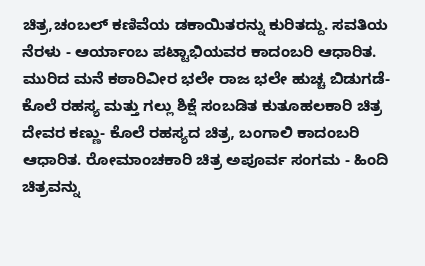ಚಿತ್ರ,ಚಂಬಲ್ ಕಣಿವೆಯ ಡಕಾಯಿತರನ್ನು ಕುರಿತದ್ದು. ಸವತಿಯ ನೆರಳು - ಆರ್ಯಾಂಬ ಪಟ್ಟಾಭಿಯವರ ಕಾದಂಬರಿ ಆಧಾರಿತ. ಮುರಿದ ಮನೆ ಕಠಾರಿವೀರ ಭಲೇ ರಾಜ ಭಲೇ ಹುಚ್ಚ ಬಿಡುಗಡೆ- ಕೊಲೆ ರಹಸ್ಯ ಮತ್ತು ಗಲ್ಲು ಶಿಕ್ಷೆ ಸಂಬಡಿತ ಕುತೂಹಲಕಾರಿ ಚಿತ್ರ ದೇವರ ಕಣ್ಣು- ಕೊಲೆ ರಹಸ್ಯದ ಚಿತ್ರ, ಬಂಗಾಲಿ ಕಾದಂಬರಿ ಆಧಾರಿತ. ರೋಮಾಂಚಕಾರಿ ಚಿತ್ರ ಅಪೂರ್ವ ಸಂಗಮ - ಹಿಂದಿ ಚಿತ್ರವನ್ನು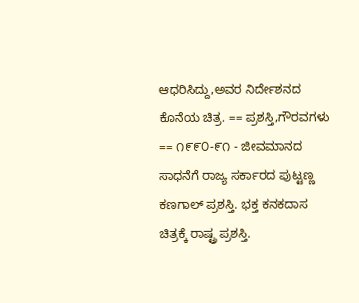ಆಧರಿಸಿದ್ದು,ಅವರ ನಿರ್ದೇಶನದ ಕೊನೆಯ ಚಿತ್ರ. == ಪ್ರಶಸ್ತಿ,ಗೌರವಗಳು == ೧೯೯೦-೯೧ - ಜೀವಮಾನದ ಸಾಧನೆಗೆ ರಾಜ್ಯ ಸರ್ಕಾರದ ಪುಟ್ಟಣ್ಣ ಕಣಗಾಲ್ ಪ್ರಶಸ್ತಿ. ಭಕ್ತ ಕನಕದಾಸ ಚಿತ್ರಕ್ಕೆ ರಾಷ್ಟ್ರ ಪ್ರಶಸ್ತಿ.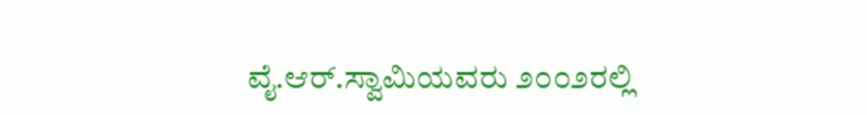ವೈ.ಆರ್.ಸ್ವಾಮಿಯವರು ೨೦೦೨ರಲ್ಲಿ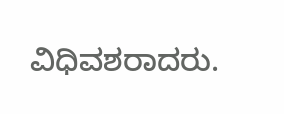ವಿಧಿವಶರಾದರು.